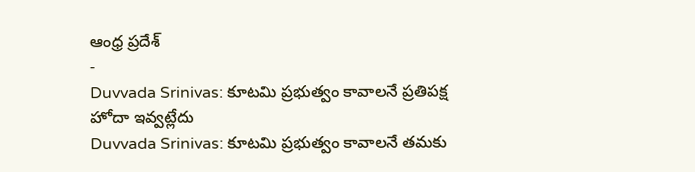ఆంధ్ర ప్రదేశ్
-
Duvvada Srinivas: కూటమి ప్రభుత్వం కావాలనే ప్రతిపక్ష హోదా ఇవ్వట్లేదు
Duvvada Srinivas: కూటమి ప్రభుత్వం కావాలనే తమకు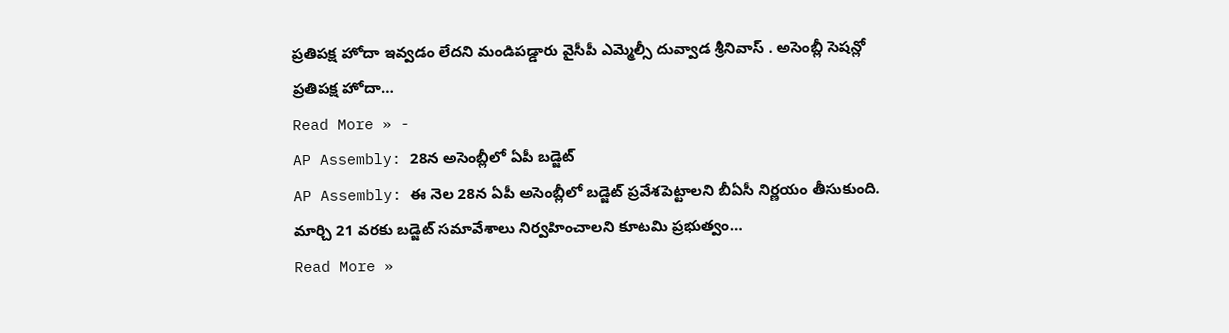ప్రతిపక్ష హోదా ఇవ్వడం లేదని మండిపడ్డారు వైసీపీ ఎమ్మెల్సీ దువ్వాడ శ్రీనివాస్ . అసెంబ్లీ సెషన్లో ప్రతిపక్ష హోదా…
Read More » -
AP Assembly: 28న అసెంబ్లీలో ఏపీ బడ్జెట్
AP Assembly: ఈ నెల 28న ఏపీ అసెంబ్లీలో బడ్జెట్ ప్రవేశపెట్టాలని బీఏసీ నిర్ణయం తీసుకుంది. మార్చి 21 వరకు బడ్జెట్ సమావేశాలు నిర్వహించాలని కూటమి ప్రభుత్వం…
Read More »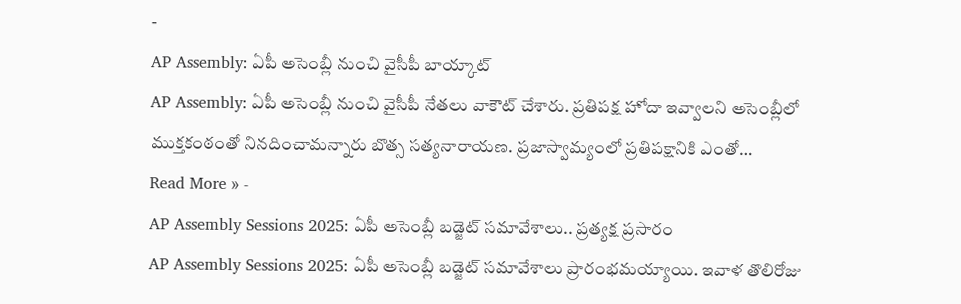-
AP Assembly: ఏపీ అసెంబ్లీ నుంచి వైసీపీ బాయ్కాట్
AP Assembly: ఏపీ అసెంబ్లీ నుంచి వైసీపీ నేతలు వాకౌట్ చేశారు. ప్రతిపక్ష హోదా ఇవ్వాలని అసెంబ్లీలో ముక్తకంఠంతో నినదించామన్నారు బొత్స సత్యనారాయణ. ప్రజాస్వామ్యంలో ప్రతిపక్షానికి ఎంతో…
Read More » -
AP Assembly Sessions 2025: ఏపీ అసెంబ్లీ బడ్జెట్ సమావేశాలు.. ప్రత్యక్ష ప్రసారం
AP Assembly Sessions 2025: ఏపీ అసెంబ్లీ బడ్జెట్ సమావేశాలు ప్రారంభమయ్యాయి. ఇవాళ తొలిరోజు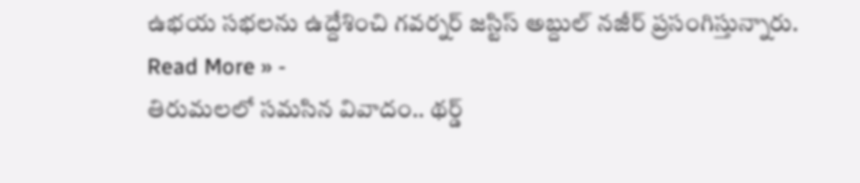ఉభయ సభలను ఉద్దేశించి గవర్నర్ జస్టిస్ అబ్దుల్ నజీర్ ప్రసంగిస్తున్నారు.
Read More » -
తిరుమలలో సమసిన వివాదం.. థర్డ్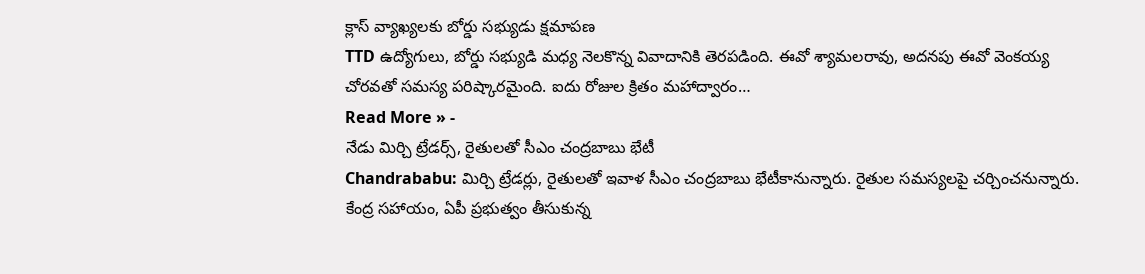క్లాస్ వ్యాఖ్యలకు బోర్డు సభ్యుడు క్షమాపణ
TTD ఉద్యోగులు, బోర్డు సభ్యుడి మధ్య నెలకొన్న వివాదానికి తెరపడింది. ఈవో శ్యామలరావు, అదనపు ఈవో వెంకయ్య చోరవతో సమస్య పరిష్కారమైంది. ఐదు రోజుల క్రితం మహాద్వారం…
Read More » -
నేడు మిర్చి ట్రేడర్స్, రైతులతో సీఎం చంద్రబాబు భేటీ
Chandrababu: మిర్చి ట్రేడర్లు, రైతులతో ఇవాళ సీఎం చంద్రబాబు భేటీకానున్నారు. రైతుల సమస్యలపై చర్చించనున్నారు. కేంద్ర సహాయం, ఏపీ ప్రభుత్వం తీసుకున్న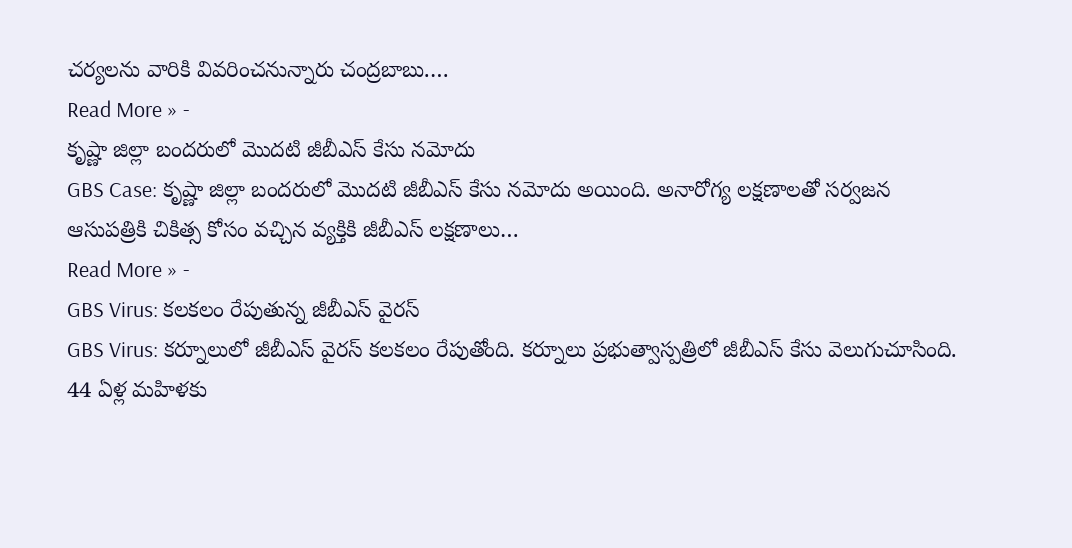చర్యలను వారికి వివరించనున్నారు చంద్రబాబు.…
Read More » -
కృష్ణా జిల్లా బందరులో మొదటి జీబీఎస్ కేసు నమోదు
GBS Case: కృష్ణా జిల్లా బందరులో మొదటి జీబీఎస్ కేసు నమోదు అయింది. అనారోగ్య లక్షణాలతో సర్వజన ఆసుపత్రికి చికిత్స కోసం వచ్చిన వ్యక్తికి జీబీఎస్ లక్షణాలు…
Read More » -
GBS Virus: కలకలం రేపుతున్న జీబీఎస్ వైరస్
GBS Virus: కర్నూలులో జీబీఎస్ వైరస్ కలకలం రేపుతోంది. కర్నూలు ప్రభుత్వాస్పత్రిలో జీబీఎస్ కేసు వెలుగుచూసింది. 44 ఏళ్ల మహిళకు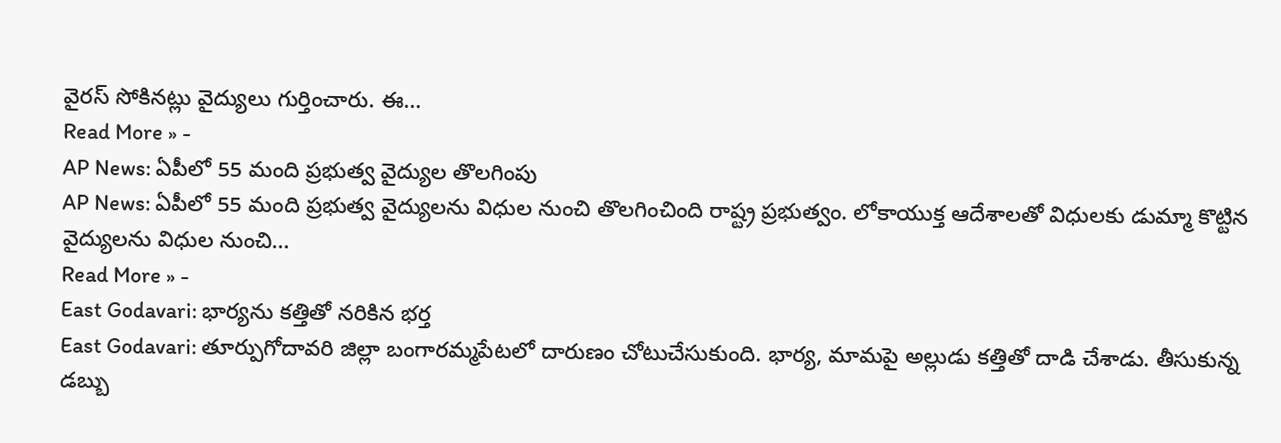వైరస్ సోకినట్లు వైద్యులు గుర్తించారు. ఈ…
Read More » -
AP News: ఏపీలో 55 మంది ప్రభుత్వ వైద్యుల తొలగింపు
AP News: ఏపీలో 55 మంది ప్రభుత్వ వైద్యులను విధుల నుంచి తొలగించింది రాష్ట్ర ప్రభుత్వం. లోకాయుక్త ఆదేశాలతో విధులకు డుమ్మా కొట్టిన వైద్యులను విధుల నుంచి…
Read More » -
East Godavari: భార్యను కత్తితో నరికిన భర్త
East Godavari: తూర్పుగోదావరి జిల్లా బంగారమ్మపేటలో దారుణం చోటుచేసుకుంది. భార్య, మామపై అల్లుడు కత్తితో దాడి చేశాడు. తీసుకున్న డబ్బు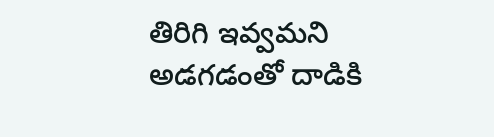తిరిగి ఇవ్వమని అడగడంతో దాడికి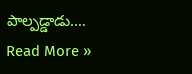పాల్పడ్డాడు.…
Read More »